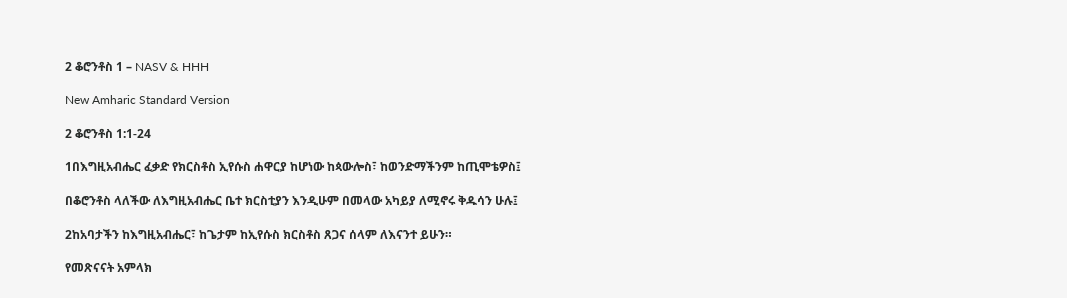2 ቆሮንቶስ 1 – NASV & HHH

New Amharic Standard Version

2 ቆሮንቶስ 1:1-24

1በእግዚአብሔር ፈቃድ የክርስቶስ ኢየሱስ ሐዋርያ ከሆነው ከጳውሎስ፣ ከወንድማችንም ከጢሞቴዎስ፤

በቆሮንቶስ ላለችው ለእግዚአብሔር ቤተ ክርስቲያን እንዲሁም በመላው አካይያ ለሚኖሩ ቅዱሳን ሁሉ፤

2ከአባታችን ከእግዚአብሔር፣ ከጌታም ከኢየሱስ ክርስቶስ ጸጋና ሰላም ለእናንተ ይሁን።

የመጽናናት አምላክ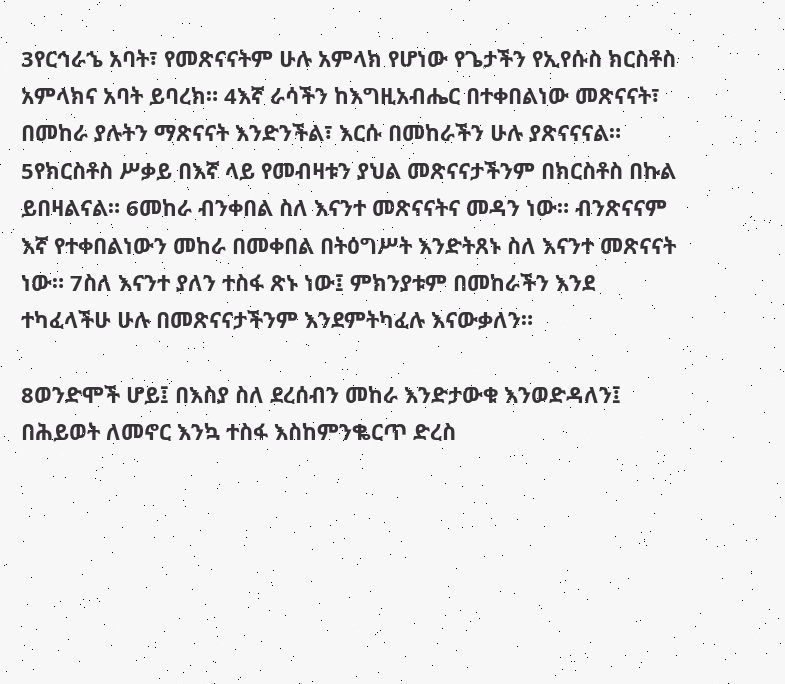3የርኅራኄ አባት፣ የመጽናናትም ሁሉ አምላክ የሆነው የጌታችን የኢየሱስ ክርስቶስ አምላክና አባት ይባረክ። 4እኛ ራሳችን ከእግዚአብሔር በተቀበልነው መጽናናት፣ በመከራ ያሉትን ማጽናናት እንድንችል፣ እርሱ በመከራችን ሁሉ ያጽናናናል። 5የክርስቶስ ሥቃይ በእኛ ላይ የመብዛቱን ያህል መጽናናታችንም በክርስቶስ በኩል ይበዛልናል። 6መከራ ብንቀበል ስለ እናንተ መጽናናትና መዳን ነው። ብንጽናናም እኛ የተቀበልነውን መከራ በመቀበል በትዕግሥት እንድትጸኑ ስለ እናንተ መጽናናት ነው። 7ስለ እናንተ ያለን ተስፋ ጽኑ ነው፤ ምክንያቱም በመከራችን እንደ ተካፈላችሁ ሁሉ በመጽናናታችንም እንደምትካፈሉ እናውቃለን።

8ወንድሞች ሆይ፤ በእስያ ስለ ደረሰብን መከራ እንድታውቁ እንወድዳለን፤ በሕይወት ለመኖር እንኳ ተስፋ እስከምንቈርጥ ድረስ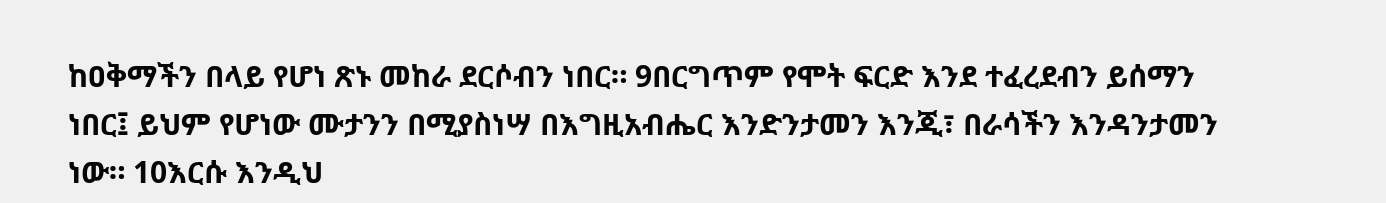ከዐቅማችን በላይ የሆነ ጽኑ መከራ ደርሶብን ነበር። 9በርግጥም የሞት ፍርድ እንደ ተፈረደብን ይሰማን ነበር፤ ይህም የሆነው ሙታንን በሚያስነሣ በእግዚአብሔር እንድንታመን እንጂ፣ በራሳችን እንዳንታመን ነው። 10እርሱ እንዲህ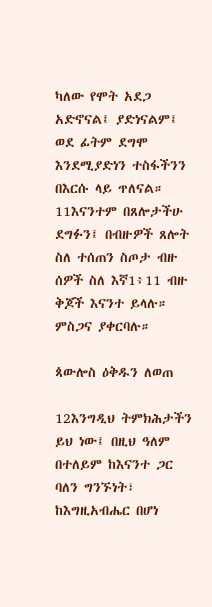ካለው የሞት አደጋ አድኖናል፤ ያድነናልም፤ ወደ ፊትም ደግሞ እንደሚያድነን ተስፋችንን በእርሱ ላይ ጥለናል። 11እናንተም በጸሎታችሁ ደግፉን፤ በብዙዎች ጸሎት ስለ ተሰጠን ስጦታ ብዙ ሰዎች ስለ እኛ1፥11 ብዙ ቅጆች እናንተ ይላሉ። ምስጋና ያቀርባሉ።

ጳውሎስ ዕቅዱን ለወጠ

12እንግዲህ ትምክሕታችን ይህ ነው፤ በዚህ ዓለም በተለይም ከእናንተ ጋር ባለን ግንኙነት፣ ከእግዚአብሔር በሆነ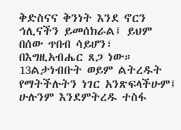ቅድስናና ቅንነት እንደ ኖርን ኅሊናችን ይመሰክራል፤ ይህም በሰው ጥበብ ሳይሆን፣ በእግዚአብሔር ጸጋ ነው። 13ልታነብቡት ወይም ልትረዱት የማትችሉትን ነገር አንጽፍላችሁም፤ ሁሉንም እንደምትረዱ ተስፋ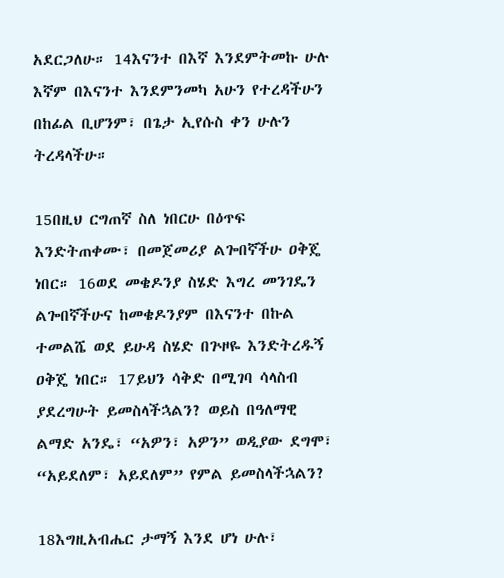አደርጋለሁ። 14እናንተ በእኛ እንደምትመኩ ሁሉ እኛም በእናንተ እንደምንመካ አሁን የተረዳችሁን በከፊል ቢሆንም፣ በጌታ ኢየሱስ ቀን ሁሉን ትረዳላችሁ።

15በዚህ ርግጠኛ ስለ ነበርሁ በዕጥፍ እንድትጠቀሙ፣ በመጀመሪያ ልጐበኛችሁ ዐቅጄ ነበር። 16ወደ መቄዶንያ ስሄድ እግረ መንገዴን ልጐበኛችሁና ከመቄዶንያም በእናንተ በኩል ተመልሼ ወደ ይሁዳ ስሄድ በጕዞዬ እንድትረዱኝ ዐቅጄ ነበር። 17ይህን ሳቅድ በሚገባ ሳላስብ ያደረግሁት ይመስላችኋልን? ወይስ በዓለማዊ ልማድ አንዴ፣ “አዎን፣ አዎን” ወዲያው ደግሞ፣ “አይደለም፣ አይደለም” የምል ይመስላችኋልን?

18እግዚአብሔር ታማኝ እንደ ሆነ ሁሉ፣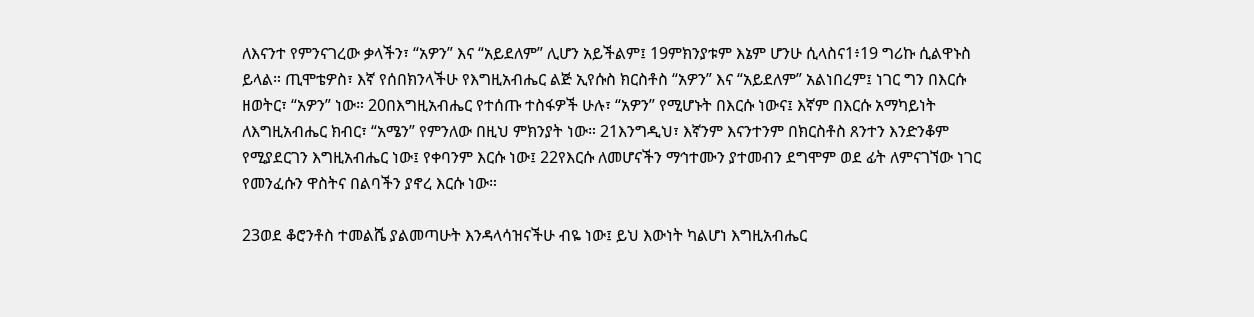ለእናንተ የምንናገረው ቃላችን፣ “አዎን” እና “አይደለም” ሊሆን አይችልም፤ 19ምክንያቱም እኔም ሆንሁ ሲላስና1፥19 ግሪኩ ሲልዋኑስ ይላል። ጢሞቴዎስ፣ እኛ የሰበክንላችሁ የእግዚአብሔር ልጅ ኢየሱስ ክርስቶስ “አዎን” እና “አይደለም” አልነበረም፤ ነገር ግን በእርሱ ዘወትር፣ “አዎን” ነው። 20በእግዚአብሔር የተሰጡ ተስፋዎች ሁሉ፣ “አዎን” የሚሆኑት በእርሱ ነውና፤ እኛም በእርሱ አማካይነት ለእግዚአብሔር ክብር፣ “አሜን” የምንለው በዚህ ምክንያት ነው። 21እንግዲህ፣ እኛንም እናንተንም በክርስቶስ ጸንተን እንድንቆም የሚያደርገን እግዚአብሔር ነው፤ የቀባንም እርሱ ነው፤ 22የእርሱ ለመሆናችን ማኅተሙን ያተመብን ደግሞም ወደ ፊት ለምናገኘው ነገር የመንፈሱን ዋስትና በልባችን ያኖረ እርሱ ነው።

23ወደ ቆሮንቶስ ተመልሼ ያልመጣሁት እንዳላሳዝናችሁ ብዬ ነው፤ ይህ እውነት ካልሆነ እግዚአብሔር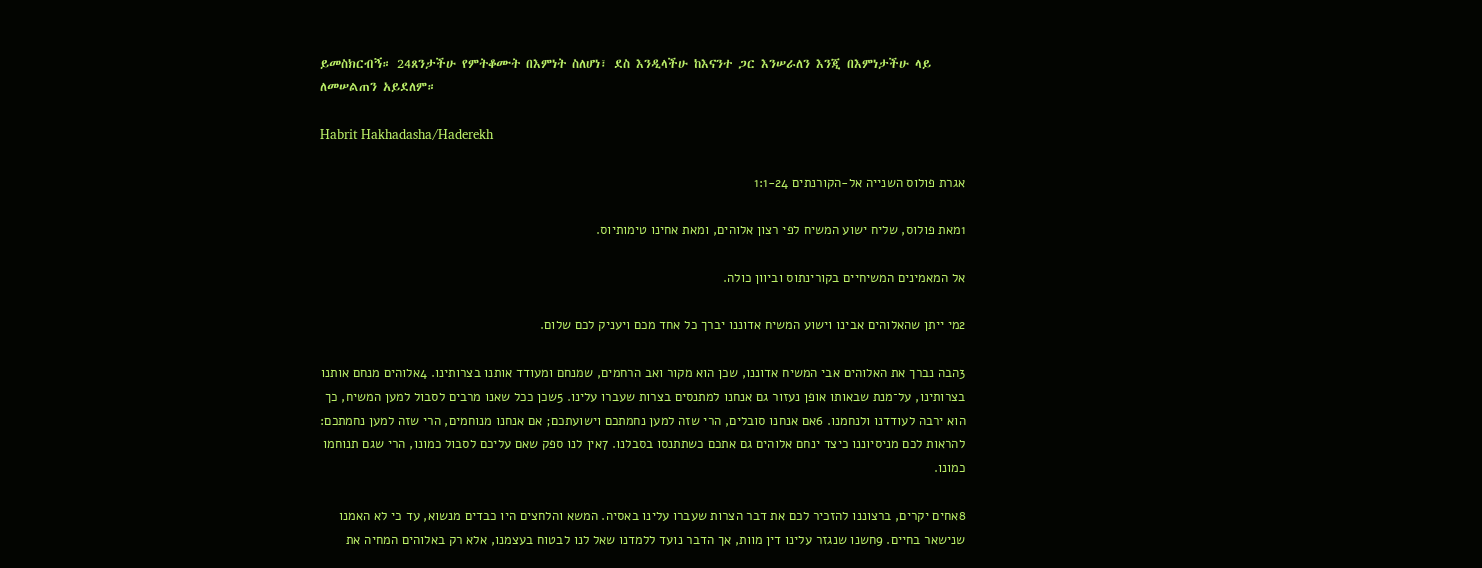ይመስክርብኝ። 24ጸንታችሁ የምትቆሙት በእምነት ስለሆነ፣ ደስ እንዲላችሁ ከእናንተ ጋር እንሠራለን እንጂ በእምነታችሁ ላይ ለመሠልጠን አይደለም።

Habrit Hakhadasha/Haderekh

אגרת פולוס השנייה אל-הקורנתים 1:1-24

1מאת פולוס, שליח ישוע המשיח לפי רצון אלוהים, ומאת אחינו טימותיוס.

אל המאמינים המשיחיים בקורינתוס וביוון כולה.

2מי ייתן שהאלוהים אבינו וישוע המשיח אדוננו יברך כל אחד מכם ויעניק לכם שלום.

3הבה נברך את האלוהים אבי המשיח אדוננו, שכן הוא מקור ואב הרחמים, שמנחם ומעודד אותנו בצרותינו. 4אלוהים מנחם אותנו בצרותינו, על־מנת שבאותו אופן נעזור גם אנחנו למתנסים בצרות שעברו עלינו. 5שכן ככל שאנו מרבים לסבול למען המשיח, כך הוא ירבה לעודדנו ולנחמנו. 6אם אנחנו סובלים, הרי שזה למען נחמתכם וישועתכם; אם אנחנו מנוחמים, הרי שזה למען נחמתכם: להראות לכם מניסיוננו כיצד ינחם אלוהים גם אתכם כשתתנסו בסבלנו. 7אין לנו ספק שאם עליכם לסבול כמונו, הרי שגם תנוחמו כמונו.

8אחים יקרים, ברצוננו להזכיר לכם את דבר הצרות שעברו עלינו באסיה. המשא והלחצים היו כבדים מנשוא, עד כי לא האמנו שנישאר בחיים. 9חשנו שנגזר עלינו דין מוות, אך הדבר נועד ללמדנו שאל לנו לבטוח בעצמנו, אלא רק באלוהים המחיה את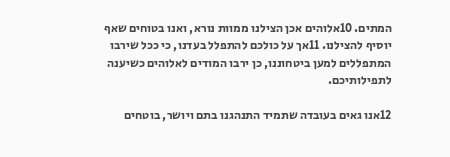המתים. 10אלוהים אכן הצילנו ממוות נורא, ואנו בטוחים שאף יוסיף להצילנו. 11אך על כולכם להתפלל בעדנו, כי ככל שירבו המתפללים למען ביטחוננו, כן ירבו המודים לאלוהים כשיענה לתפילותיכם.

12אנו גאים בעובדה שתמיד התנהגנו בתם ויושר, בוטחים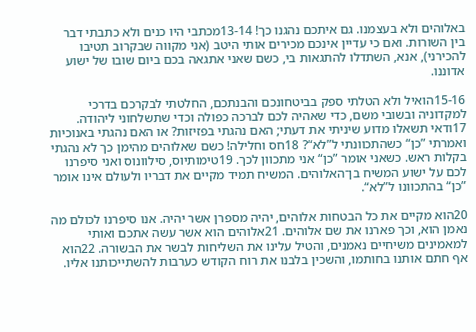באלוהים ולא בעצמנו. גם איתכם נהגנו כך! 13-14מכתבי היו כנים ולא כתבתי דבר בין השורות. ואם כי עדיין אינכם מכירים אותי היטב (אני מקווה שבקרוב תטיבו להכירני), אנא, השתדלו להתגאות בי, כשם שאני אתגאה בכם ביום שובו של ישוע אדוננו.

15-16הואיל ולא הטלתי ספק בביטחונכם והבנתכם, החלטתי לבקרכם בדרכי למקדוניה ובשובי משם, כדי שאהיה לכם לברכה כפולה וכדי שתשלחוני ליהודה. 17ודאי תשאלו מדוע שיניתי את דעתי; האם נהגתי בפזיזות? או האם נהגתי באנוכיות ואמרתי ”כן“ כשהתכוונתי ל”לא“? 18חס וחלילה! כשם שאלוהים מהימן כך לא נהגתי בקלות ראש. כשאני אומר ”כן“ אני מתכוון לכך. 19טימותיוס, סילוונוס ואני סיפרנו לכם על ישוע המשיח בן־האלוהים. המשיח תמיד מקיים את דבריו ולעולם אינו אומר ”כן“ בהתכוונו ל”לא“.

20הוא מקיים את כל הבטחות אלוהים, יהיה מספרן אשר יהיה. אנו סיפרנו לכולם מה נאמן הוא, וכך פארנו את שם אלוהים. 21אלוהים הוא אשר עשה אתכם ואותי למאמינים משיחיים נאמנים, והטיל עלינו את השליחות לבשר את הבשורה. 22הוא אף חתם אותנו בחותמו, והשכין בלבנו את רוח הקודש כערבות להשתייכותנו אליו.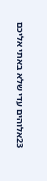23אלוהים עדי שלא באתי אליכם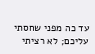עד כה מפני שחסתי עליכם; לא רציתי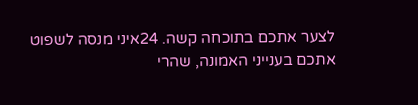לצער אתכם בתוכחה קשה. 24איני מנסה לשפוט אתכם בענייני האמונה, שהרי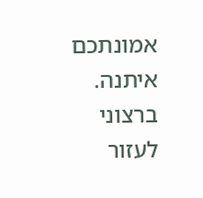אמונתכם איתנה. ברצוני לעזור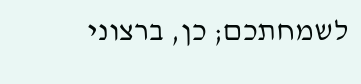לשמחתכם; כן, ברצוני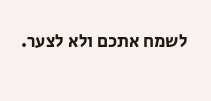לשמח אתכם ולא לצער.